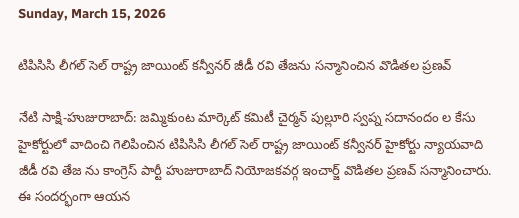Sunday, March 15, 2026

టిపిసిసి లీగల్ సెల్ రాష్ట్ర జాయింట్ కన్వీనర్ జీడీ రవి తేజను సన్మానించిన వొడితల ప్రణవ్

నేటి సాక్షి-హుజురాబాద్: జమ్మికుంట మార్కెట్ కమిటీ చైర్మన్ పుల్లూరి స్వప్న సదానందం ల కేసు హైకోర్టులో వాదించి గెలిపించిన టిపిసిసి లీగల్ సెల్ రాష్ట్ర జాయింట్ కన్వీనర్ హైకోర్టు న్యాయవాది జీడీ రవి తేజ ను కాంగ్రెస్ పార్టీ హుజురాబాద్ నియోజకవర్గ ఇంచార్జ్ వొడితల ప్రణవ్ సన్మానించారు. ఈ సందర్భంగా ఆయన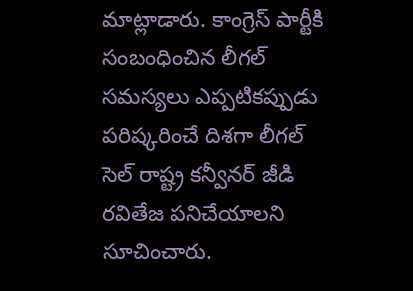మాట్లాడారు. కాంగ్రెస్ పార్టీకి సంబంధించిన లీగల్ సమస్యలు ఎప్పటికప్పుడు పరిష్కరించే దిశగా లీగల్ సెల్ రాష్ట్ర కన్వీనర్ జీడి రవితేజ పనిచేయాలని సూచించారు.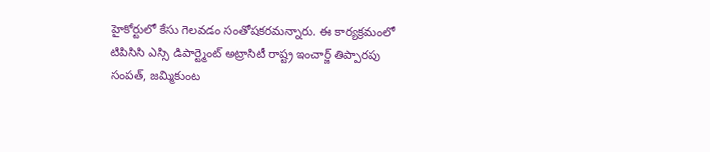హైకోర్టులో కేసు గెలవడం సంతోషకరమన్నారు. ఈ కార్యక్రమంలో టిపిసిసి ఎస్సి డిపార్ట్మెంట్ అట్రాసిటీ రాష్ట్ర ఇంచార్జ్ తిప్పారపు సంపత్, జమ్మికుంట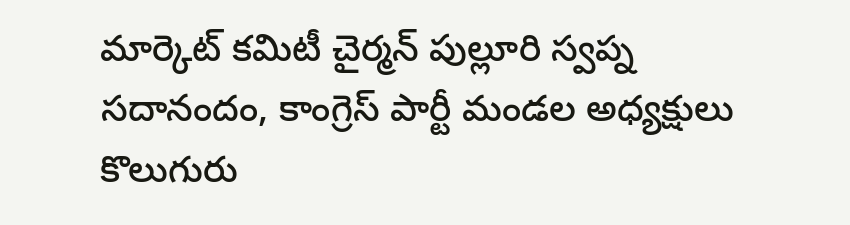మార్కెట్ కమిటీ చైర్మన్ పుల్లూరి స్వప్న సదానందం, కాంగ్రెస్ పార్టీ మండల అధ్యక్షులు కొలుగురు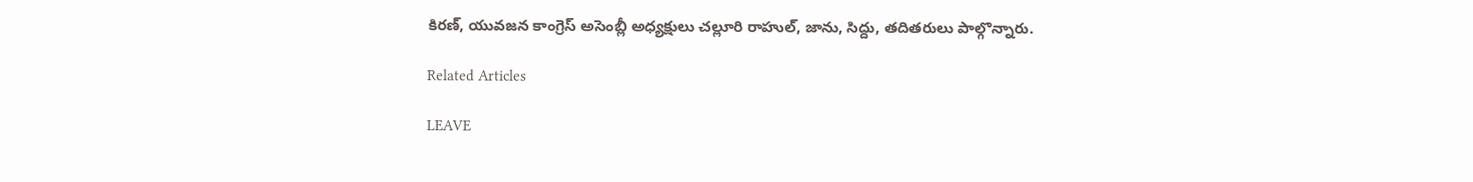కిరణ్, యువజన కాంగ్రెస్ అసెంబ్లీ అధ్యక్షులు చల్లూరి రాహుల్, జాను, సిద్దు, తదితరులు పాల్గొన్నారు.

Related Articles

LEAVE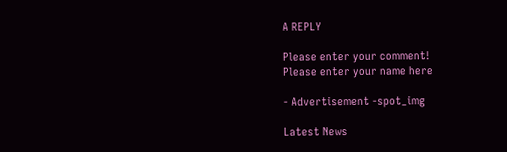A REPLY

Please enter your comment!
Please enter your name here

- Advertisement -spot_img

Latest News